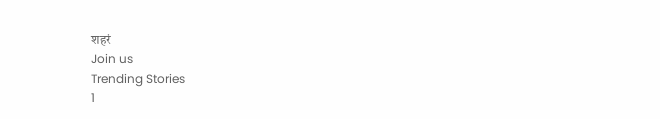शहरं
Join us
Trending Stories
1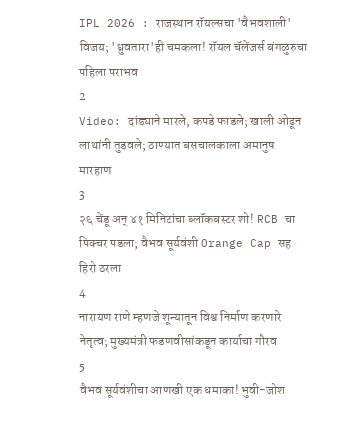IPL 2026 : राजस्थान रॉयल्सचा 'वैभवशाली' विजय; 'ध्रुवतारा'ही चमकला! रॉयल चॅलेंजर्स बंगळुरुचा पहिला पराभव
2
Video: दांड्याने मारले, कपडे फाडले; खाली ओढून लाथांनी तुडवले; ठाण्यात बसचालकाला अमानुष मारहाण
3
२६ चेंडू अन् ४१ मिनिटांचा ब्लॉकबस्टर शो! RCB चा पिक्चर पडला; वैभव सूर्यवंशी Orange Cap सह हिरो ठरला
4
नारायण राणे म्हणजे शून्यातून विश्व निर्माण करणारे नेतृत्व; मुख्यमंत्री फडणवीसांकडून कार्याचा गौरव
5
वैभव सूर्यवंशीचा आणखी एक धमाका! भुवी-जोश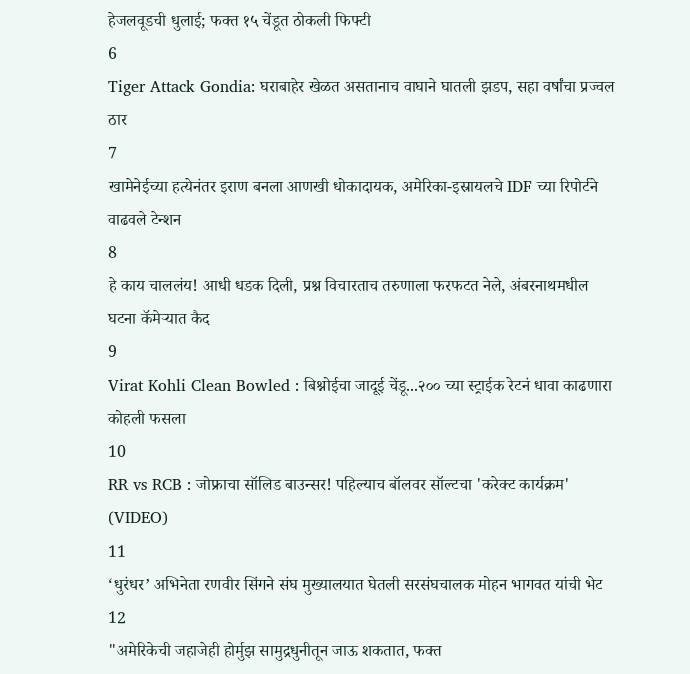हेजलवूडची धुलाई; फक्त १५ चेंडूत ठोकली फिफ्टी
6
Tiger Attack Gondia: घराबाहेर खेळत असतानाच वाघाने घातली झडप, सहा वर्षांचा प्रज्वल ठार
7
खामेनेईच्या हत्येनंतर इराण बनला आणखी धोकादायक, अमेरिका-इस्रायलचे IDF च्या रिपोर्टने वाढवले टेन्शन
8
हे काय चाललंय! आधी धडक दिली, प्रश्न विचारताच तरुणाला फरफटत नेले, अंबरनाथमधील घटना कॅमेऱ्यात कैद
9
Virat Kohli Clean Bowled : बिश्नोईचा जादूई चेंडू...२०० च्या स्ट्राईक रेटनं धावा काढणारा कोहली फसला
10
RR vs RCB : जोफ्राचा सॉलिड बाउन्सर! पहिल्याच बॉलवर सॉल्टचा 'करेक्ट कार्यक्रम' (VIDEO)
11
‘धुरंधर’ अभिनेता रणवीर सिंगने संघ मुख्यालयात घेतली सरसंघचालक मोहन भागवत यांची भेट
12
"अमेरिकेची जहाजेही होर्मुझ सामुद्रधुनीतून जाऊ शकतात, फक्त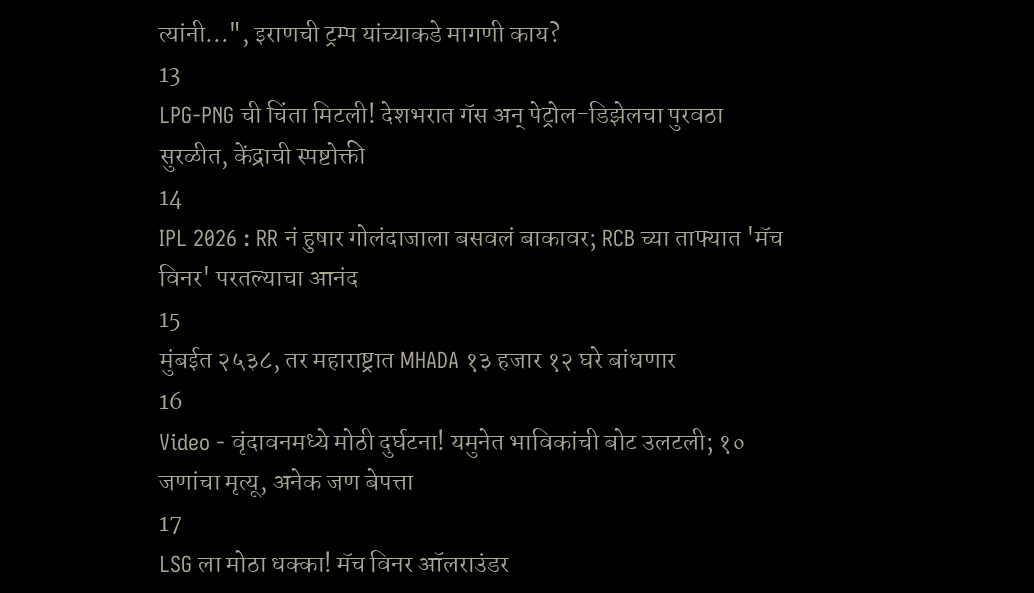त्यांनी...", इराणची ट्रम्प यांच्याकडे मागणी काय?
13
LPG-PNG ची चिंता मिटली! देशभरात गॅस अन् पेट्रोल-डिझेलचा पुरवठा सुरळीत, केंद्राची स्पष्टोक्ती
14
IPL 2026 : RR नं हुषार गोलंदाजाला बसवलं बाकावर; RCB च्या ताफ्यात 'मॅच विनर' परतल्याचा आनंद
15
मुंबईत २५३८, तर महाराष्ट्रात MHADA १३ हजार १२ घरे बांधणार
16
Video - वृंदावनमध्ये मोठी दुर्घटना! यमुनेत भाविकांची बोट उलटली; १० जणांचा मृत्यू, अनेक जण बेपत्ता
17
LSG ला मोठा धक्का! मॅच विनर ऑलराउंडर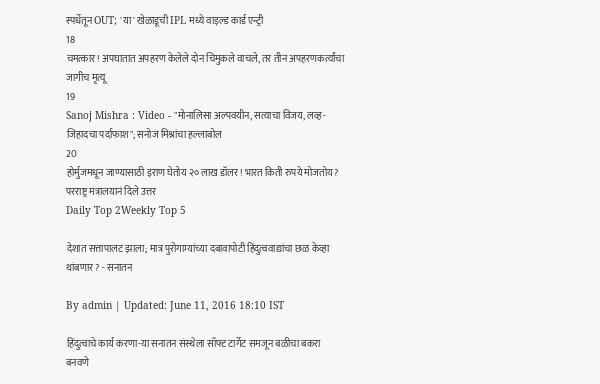स्पर्धेतून OUT; 'या' खेळाडूची IPL मध्ये वाइल्ड कार्ड एन्ट्री
18
चमत्कार! अपघातात अपहरण केलेले दोन चिमुकले वाचले, तर तीन अपहरणकर्त्यांचा जागीच मृत्यू
19
Sanoj Mishra : Video - "मोनालिसा अल्पवयीन, सत्याचा विजय, लव्ह-जिहादचा पर्दाफाश"; सनोज मिश्रांचा हल्लाबोल
20
होर्मुजमधून जाण्यासाठी इराण घेतोय २० लाख डॉलर! भारत किती रुपये मोजतोय? परराष्ट्र मंत्रालयानं दिले उत्तर
Daily Top 2Weekly Top 5

देशात सत्तापालट झाला; मात्र पुरोगाम्यांच्या दबावापोटी हिंदुत्ववाद्यांचा छळ केव्हा थांबणार ? - सनातन

By admin | Updated: June 11, 2016 18:10 IST

हिंदुत्वाचे कार्य करणा-या सनातन संस्थेला सॉफ्ट टार्गेट समजून बळीचा बकरा बनवणे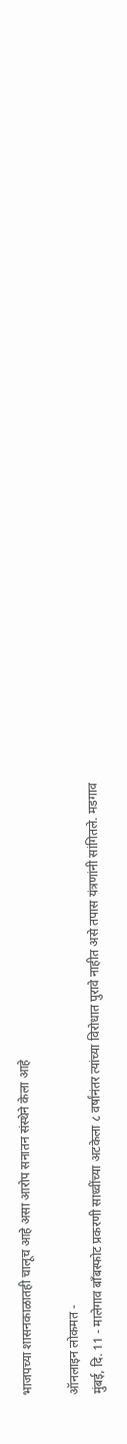भाजपच्या शासनकाळातही चालूच आहे असा आरोप सनातन संस्थेने केला आहे

ऑनलाइन लोकमत -
मुंबई, दि. 11 - मालेगाव बाँबस्फोट प्रकरणी साध्वींच्या अटकेला ८ वर्षांनंतर त्यांच्या विरोधात पुरावे नाहीत असे तपास यंत्रणांनी सांगितले. मडगाव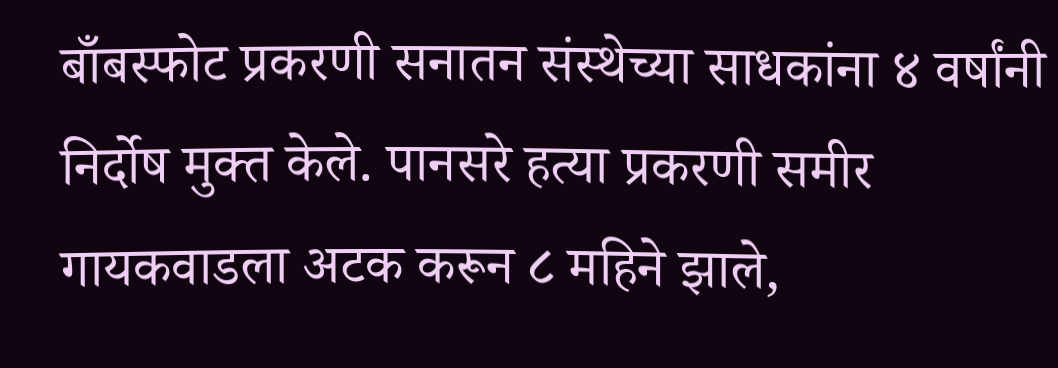बाँबस्फोट प्रकरणी सनातन संस्थेच्या साधकांना ४ वर्षांनी निर्दोष मुक्त केले. पानसरे हत्या प्रकरणी समीर गायकवाडला अटक करून ८ महिने झाले,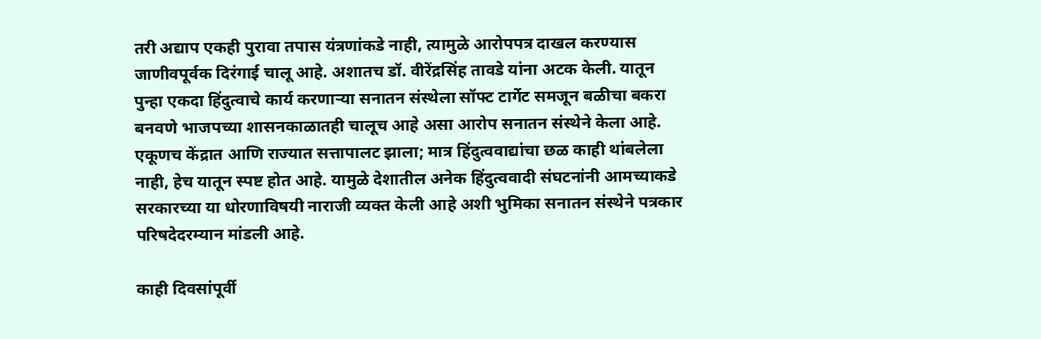तरी अद्याप एकही पुरावा तपास यंत्रणांकडे नाही, त्यामुळे आरोपपत्र दाखल करण्यास जाणीवपूर्वक दिरंगाई चालू आहे. अशातच डॉ. वीरेंद्रसिंह तावडे यांना अटक केली. यातून पुन्हा एकदा हिंदुत्वाचे कार्य करणार्‍या सनातन संस्थेला सॉफ्ट टार्गेट समजून बळीचा बकरा बनवणे भाजपच्या शासनकाळातही चालूच आहे असा आरोप सनातन संस्थेने केला आहे. एकूणच केंद्रात आणि राज्यात सत्तापालट झाला; मात्र हिंदुत्ववाद्यांचा छळ काही थांबलेला नाही, हेच यातून स्पष्ट होत आहे. यामुळे देशातील अनेक हिंदुत्ववादी संघटनांनी आमच्याकडे सरकारच्या या धोरणाविषयी नाराजी व्यक्त केली आहे अशी भुमिका सनातन संस्थेने पत्रकार परिषदेदरम्यान मांडली आहे.

काही दिवसांपूर्वी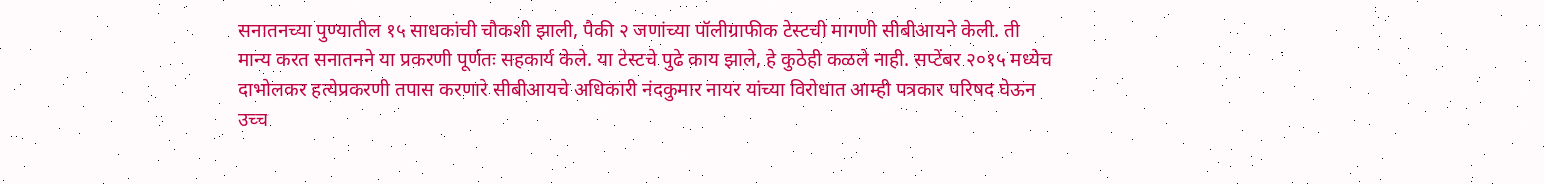सनातनच्या पुण्यातील १५ साधकांची चौकशी झाली, पैकी २ जणांच्या पॉलीग्राफीक टेस्टची मागणी सीबीआयने केली. ती मान्य करत सनातनने या प्रकरणी पूर्णतः सहकार्य केले. या टेस्टचे पुढे काय झाले, हे कुठेही कळले नाही. सप्टेंबर २०१५ मध्येच दाभोलकर हत्येप्रकरणी तपास करणारे सीबीआयचे अधिकारी नंदकुमार नायर यांच्या विरोधात आम्ही पत्रकार परिषद घेऊन उच्च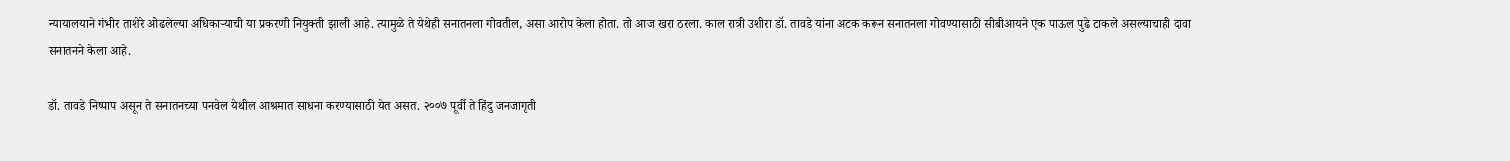न्यायालयाने गंभीर ताशेरे ओढलेल्या अधिकार्‍याची या प्रकरणी नियुक्ती झाली आहे. त्यामुळे ते येथेही सनातनला गोवतील, असा आरोप केला होता. तो आज खरा ठरला. काल रात्री उशीरा डॉ. तावडे यांना अटक करून सनातनला गोवण्यासाठी सीबीआयने एक पाऊल पुढे टाकले असल्याचाही दावा सनातनने केला आहे.

डॉ. तावडे निष्पाप असून ते सनातनच्या पनवेल येथील आश्रमात साधना करण्यासाठी येत असत. २००७ पूर्वी ते हिंदु जनजागृती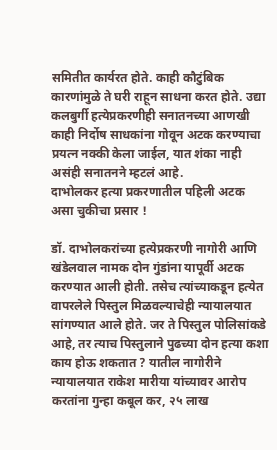समितीत कार्यरत होते. काही कौटुंबिक कारणांमुळे ते घरी राहून साधना करत होते. उद्या कलबुर्गी हत्येप्रकरणीही सनातनच्या आणखी काही निर्दोष साधकांना गोवून अटक करण्याचा प्रयत्न नक्की केला जाईल, यात शंका नाही असंही सनातनने म्हटलं आहे.
दाभोलकर हत्या प्रकरणातील पहिली अटक असा चुकीचा प्रसार !

डॉ. दाभोलकरांच्या हत्येप्रकरणी नागोरी आणि खंडेलवाल नामक दोन गुंडांना यापूर्वी अटक करण्यात आली होती. तसेच त्यांच्याकडून हत्येत वापरलेले पिस्तुल मिळवल्याचेही न्यायालयात सांगण्यात आले होते. जर ते पिस्तुल पोलिसांकडे आहे, तर त्याच पिस्तुलाने पुढच्या दोन हत्या कशा काय होऊ शकतात ? यातील नागोरीने न्यायालयात राकेश मारीया यांच्यावर आरोप करतांना गुन्हा कबूल कर, २५ लाख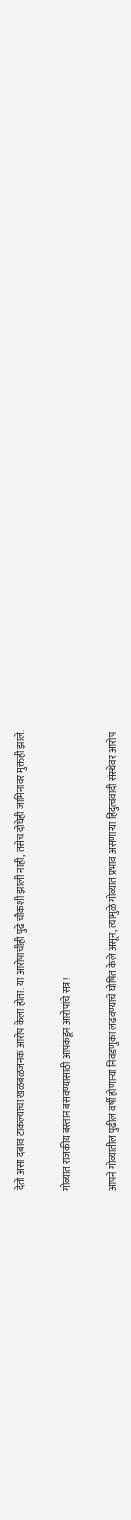देतो असा दबाव टाकल्याचा खळबळजनक आरोप केला होता. या आरोपाचीही पुढे चौकशी झाली नाही, तसेच दोघेही जामिनावर मुक्तही झाले.

गोव्यात राजकीय बस्तान बसवण्यासाठी आपकडून आरोपांचे सत्र !

आपने गोव्यातील पुढील वर्षी होणार्‍या निवडणुका लढवण्याचे घोषित केले असून, त्यामुळे गोव्यात प्रभाव असणार्‍या हिंदुत्ववादी संस्थेवर आरोप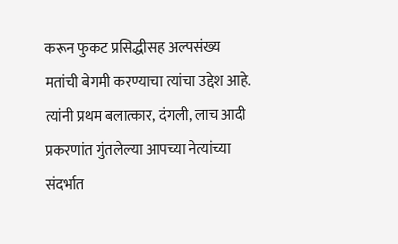करून फुकट प्रसिद्धीसह अल्पसंख्य मतांची बेगमी करण्याचा त्यांचा उद्देश आहे. त्यांनी प्रथम बलात्कार, दंगली, लाच आदी प्रकरणांत गुंतलेल्या आपच्या नेत्यांच्या संदर्भात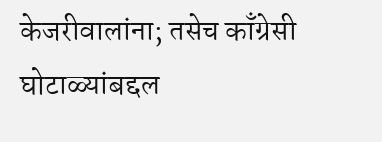केजरीवालांना; तसेच काँग्रेसी घोटाळ्यांबद्दल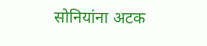सोनियांना अटक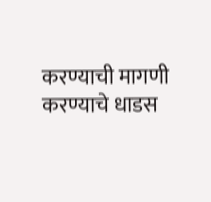करण्याची मागणी करण्याचे धाडस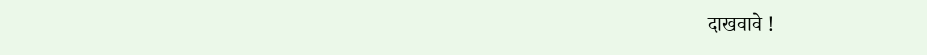दाखवावे !